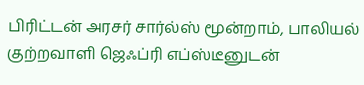பிரிட்டன் அரசர் சார்ல்ஸ் மூன்றாம், பாலியல் குற்றவாளி ஜெஃப்ரி எப்ஸ்டீனுடன்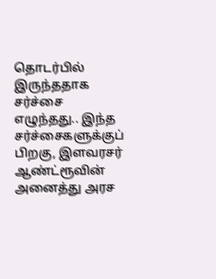தொடர்பில் இருந்ததாக சர்ச்சை எழுந்தது.. இந்த சர்ச்சைகளுக்குப் பிறகு, இளவரசர் ஆண்ட்ரூவின் அனைத்து அரச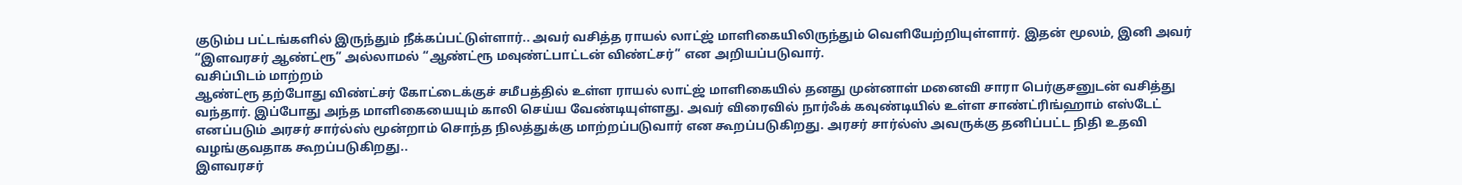குடும்ப பட்டங்களில் இருந்தும் நீக்கப்பட்டுள்ளார்.. அவர் வசித்த ராயல் லாட்ஜ் மாளிகையிலிருந்தும் வெளியேற்றியுள்ளார். இதன் மூலம், இனி அவர் “இளவரசர் ஆண்ட்ரூ” அல்லாமல் “ஆண்ட்ரூ மவுண்ட்பாட்டன் விண்ட்சர்” என அறியப்படுவார்.
வசிப்பிடம் மாற்றம்
ஆண்ட்ரூ தற்போது விண்ட்சர் கோட்டைக்குச் சமீபத்தில் உள்ள ராயல் லாட்ஜ் மாளிகையில் தனது முன்னாள் மனைவி சாரா பெர்குசனுடன் வசித்து வந்தார். இப்போது அந்த மாளிகையையும் காலி செய்ய வேண்டியுள்ளது. அவர் விரைவில் நார்ஃக் கவுண்டியில் உள்ள சாண்ட்ரிங்ஹாம் எஸ்டேட் எனப்படும் அரசர் சார்ல்ஸ் மூன்றாம் சொந்த நிலத்துக்கு மாற்றப்படுவார் என கூறப்படுகிறது. அரசர் சார்ல்ஸ் அவருக்கு தனிப்பட்ட நிதி உதவி வழங்குவதாக கூறப்படுகிறது..
இளவரசர்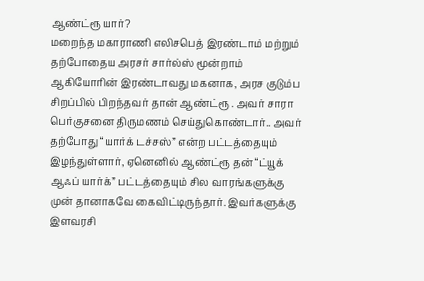ஆண்ட்ரூ யார்?
மறைந்த மகாராணி எலிசபெத் இரண்டாம் மற்றும் தற்போதைய அரசர் சார்ல்ஸ் மூன்றாம் ஆகியோரின் இரண்டாவது மகனாக, அரச குடும்ப சிறப்பில் பிறந்தவர் தான் ஆண்ட்ரூ . அவர் சாரா பெர்குசனை திருமணம் செய்துகொண்டார்.. அவர் தற்போது “யார்க் டச்சஸ்” என்ற பட்டத்தையும் இழந்துள்ளார், ஏனெனில் ஆண்ட்ரூ தன் “ட்யூக் ஆஃப் யார்க்” பட்டத்தையும் சில வாரங்களுக்கு முன் தானாகவே கைவிட்டிருந்தார். இவர்களுக்கு இளவரசி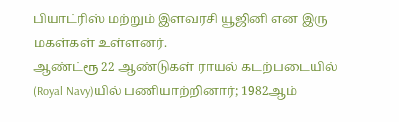பியாட்ரிஸ் மற்றும் இளவரசி யூஜினி என இரு மகள்கள் உள்ளனர்.
ஆண்ட்ரூ 22 ஆண்டுகள் ராயல் கடற்படையில் (Royal Navy)யில் பணியாற்றினார்; 1982ஆம்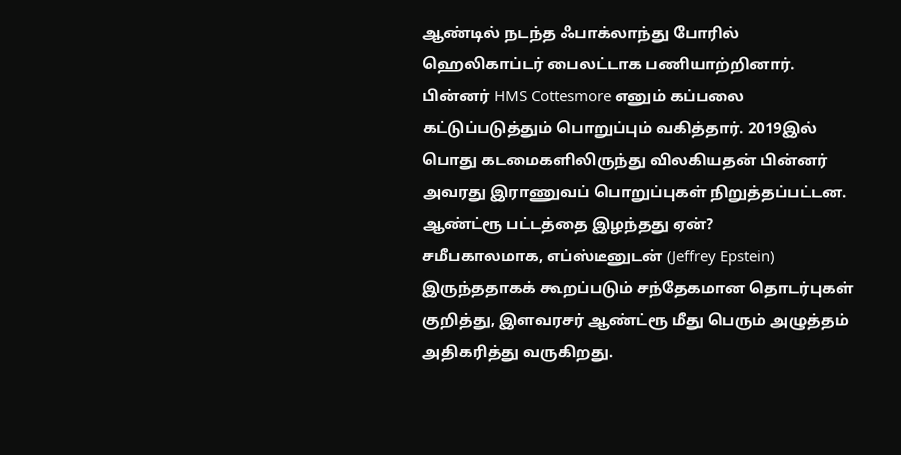ஆண்டில் நடந்த ஃபாக்லாந்து போரில் ஹெலிகாப்டர் பைலட்டாக பணியாற்றினார். பின்னர் HMS Cottesmore எனும் கப்பலை கட்டுப்படுத்தும் பொறுப்பும் வகித்தார். 2019இல் பொது கடமைகளிலிருந்து விலகியதன் பின்னர் அவரது இராணுவப் பொறுப்புகள் நிறுத்தப்பட்டன.
ஆண்ட்ரூ பட்டத்தை இழந்தது ஏன்?
சமீபகாலமாக, எப்ஸ்டீனுடன் (Jeffrey Epstein) இருந்ததாகக் கூறப்படும் சந்தேகமான தொடர்புகள் குறித்து, இளவரசர் ஆண்ட்ரூ மீது பெரும் அழுத்தம் அதிகரித்து வருகிறது.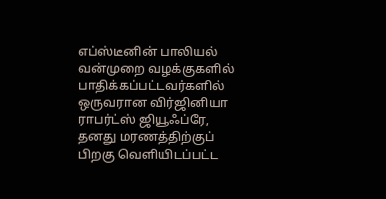எப்ஸ்டீனின் பாலியல் வன்முறை வழக்குகளில் பாதிக்கப்பட்டவர்களில் ஒருவரான விர்ஜினியா ராபர்ட்ஸ் ஜியூஃப்ரே, தனது மரணத்திற்குப் பிறகு வெளியிடப்பட்ட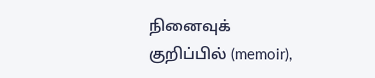நினைவுக் குறிப்பில் (memoir),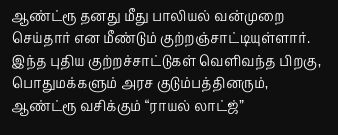ஆண்ட்ரூ தனது மீது பாலியல் வன்முறை செய்தார் என மீண்டும் குற்றஞ்சாட்டியுள்ளார். இந்த புதிய குற்றச்சாட்டுகள் வெளிவந்த பிறகு, பொதுமக்களும் அரச குடும்பத்தினரும், ஆண்ட்ரூ வசிக்கும் “ராயல் லாட்ஜ்”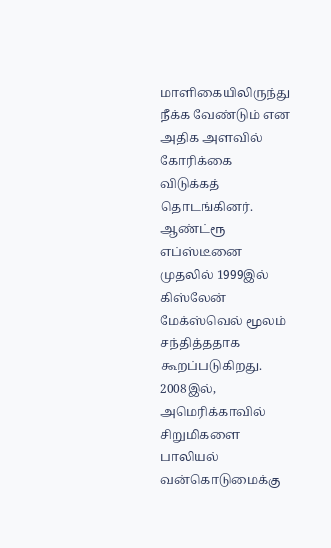மாளிகையிலிருந்து நீக்க வேண்டும் என அதிக அளவில் கோரிக்கை விடுக்கத் தொடங்கினர்.
ஆண்ட்ரூ எப்ஸ்டீனை முதலில் 1999இல் கிஸ்லேன் மேக்ஸ்வெல் மூலம் சந்தித்ததாக கூறப்படுகிறது.
2008இல், அமெரிக்காவில் சிறுமிகளை பாலியல் வன்கொடுமைக்கு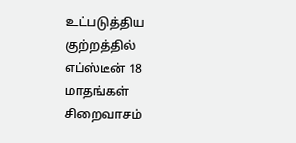உட்படுத்திய குற்றத்தில் எப்ஸ்டீன் 18 மாதங்கள் சிறைவாசம்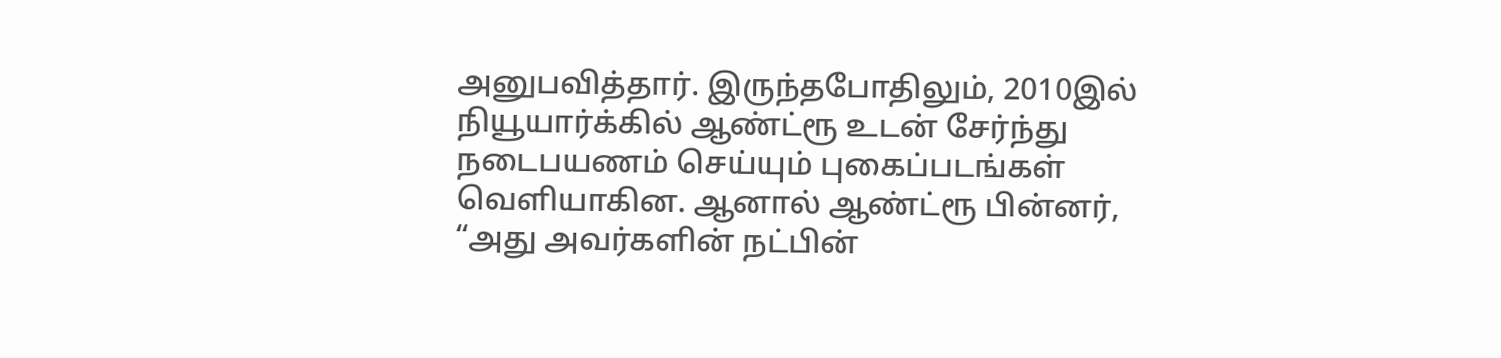அனுபவித்தார். இருந்தபோதிலும், 2010இல் நியூயார்க்கில் ஆண்ட்ரூ உடன் சேர்ந்து நடைபயணம் செய்யும் புகைப்படங்கள் வெளியாகின. ஆனால் ஆண்ட்ரூ பின்னர், “அது அவர்களின் நட்பின்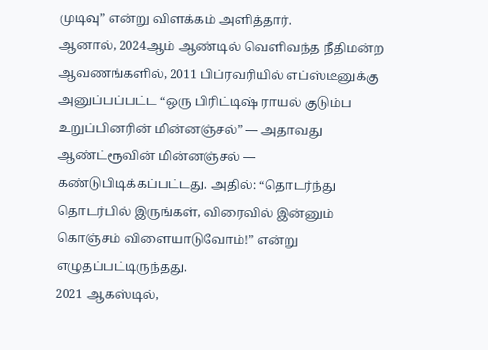முடிவு” என்று விளக்கம் அளித்தார்.
ஆனால், 2024ஆம் ஆண்டில் வெளிவந்த நீதிமன்ற ஆவணங்களில், 2011 பிப்ரவரியில் எப்ஸ்டீனுக்கு அனுப்பப்பட்ட “ஒரு பிரிட்டிஷ் ராயல் குடும்ப உறுப்பினரின் மின்னஞ்சல்” — அதாவது ஆண்ட்ரூவின் மின்னஞ்சல் — கண்டுபிடிக்கப்பட்டது. அதில்: “தொடர்ந்து தொடர்பில் இருங்கள், விரைவில் இன்னும் கொஞ்சம் விளையாடுவோம்!” என்று எழுதப்பட்டிருந்தது.
2021 ஆகஸ்டில்,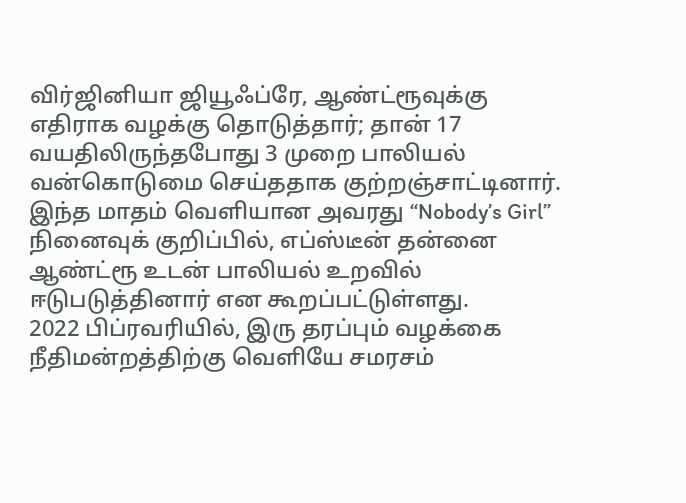விர்ஜினியா ஜியூஃப்ரே, ஆண்ட்ரூவுக்கு எதிராக வழக்கு தொடுத்தார்; தான் 17 வயதிலிருந்தபோது 3 முறை பாலியல் வன்கொடுமை செய்ததாக குற்றஞ்சாட்டினார். இந்த மாதம் வெளியான அவரது “Nobody’s Girl” நினைவுக் குறிப்பில், எப்ஸ்டீன் தன்னை ஆண்ட்ரூ உடன் பாலியல் உறவில் ஈடுபடுத்தினார் என கூறப்பட்டுள்ளது.
2022 பிப்ரவரியில், இரு தரப்பும் வழக்கை நீதிமன்றத்திற்கு வெளியே சமரசம்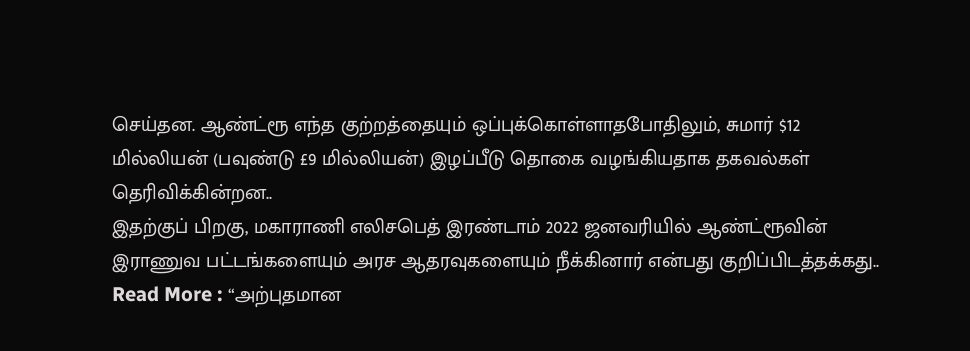செய்தன. ஆண்ட்ரூ எந்த குற்றத்தையும் ஒப்புக்கொள்ளாதபோதிலும், சுமார் $12 மில்லியன் (பவுண்டு £9 மில்லியன்) இழப்பீடு தொகை வழங்கியதாக தகவல்கள் தெரிவிக்கின்றன..
இதற்குப் பிறகு, மகாராணி எலிசபெத் இரண்டாம் 2022 ஜனவரியில் ஆண்ட்ரூவின் இராணுவ பட்டங்களையும் அரச ஆதரவுகளையும் நீக்கினார் என்பது குறிப்பிடத்தக்கது..
Read More : “அற்புதமான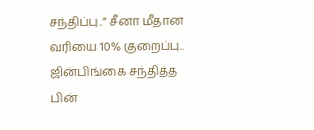சந்திப்பு..” சீனா மீதான வரியை 10% குறைப்பு.. ஜின்பிங்கை சந்தித்த பின்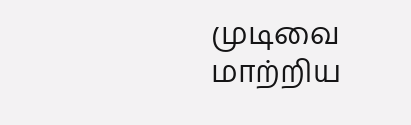முடிவை மாற்றிய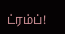ட்ரம்ப்!